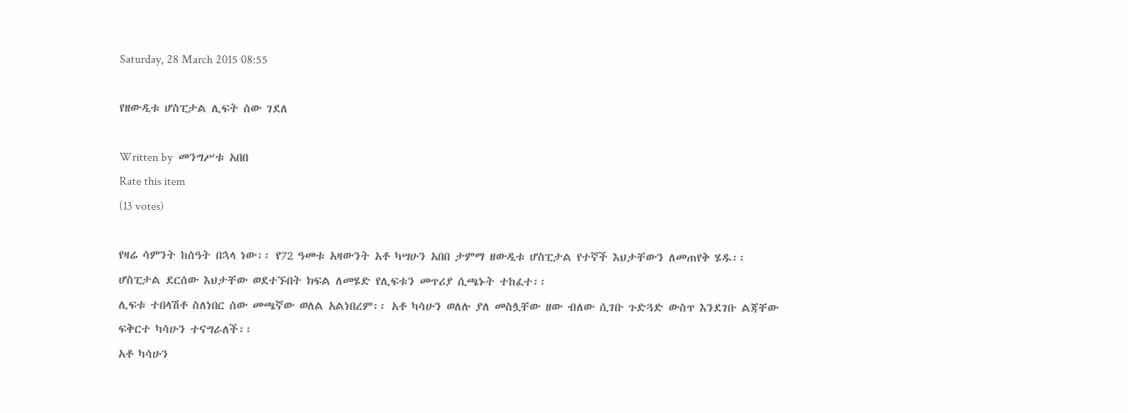Saturday, 28 March 2015 08:55

የዘውዲቱ ሆስፒታል ሊፍት ሰው ገደለ

Written by  መንግሥቱ አበበ
Rate this item
(13 votes)

የዛሬ ሳምንት ከሰዓት በኋላ ነው፡፡ የ72 ዓመቱ አዛውንት አቶ ካሣሁን አበበ ታምማ ዘውዲቱ ሆስፒታል የተኛች እህታቸውን ለመጠየቅ ሄዱ፡፡ ሆስፒታል ደርሰው እህታቸው ወደተኙበት ክፍል ለመሄድ የሊፍቱን መጥሪያ ሲጫኑት ተከፈተ፡፡
ሊፍቱ ተበላሽቶ ስለነበር ሰው መጫኛው ወለል አልነበረም፡፡ አቶ ካሳሁን ወለሉ ያለ መስሏቸው ዘው ብለው ሲገቡ ጉድጓድ ውስጥ እንደገቡ ልጃቸው ፍቅርተ ካሳሁን ተናግራለች፡፡
አቶ ካሳሁን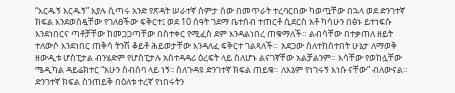“እርዱኝ እርዱኝ” እያሉ ሲጣሩ አንድ የጽዳት ሠራተኛ ሰምታ ሰው በመጥራት ተረባርበው ካወጧቸው በኋላ ወደ ድንገተኛ ክፍል እንደወሰዷቸው የገለፀችው ፍቅርተ፤ ወደ 10 ሰዓት ገደማ ቤተሰብ ተጠርቶ ሲደርስ አቶ ካሳሁን በፅኑ ይተነፍሱ እንደነበርና ጣቶቻቸው ከመጋጋጣቸው በስተቀር የሚፈስ ደም እንዳልነበረ ጠቁማለች። ልብሳቸው በተቃጠለ ዘይት ተለውሶ እንደነበር ጠቅሳ ትንሽ ቆይቶ ሕይወታቸው እንዳለፈ ፍቅርተ ገልጻለች፡፡  አደጋው ስለተከሰተበት ሁኔታ ለማወቅ ዘውዲቱ ሆስፒታል ብንሄድም የሆስፒታሉ አስተዳዳሪ ዕረፍት ላይ ስለሆኑ ልናገኛቸው አልቻልንም። እሳቸው የወከሏቸው ሜዲካል ዳይሬክተር “አሁን ስብሰባ ላይ ነኝ፡፡ ስለጉዳዩ ድንገተኛ ክፍል ጠይቁ። ለእኔም የነገሩኝ እነሱ ናቸው” ብለውናል። ድንገተኛ ክፍል ስንጠይቅ በዕለቱ ተረኛ የነበሩትን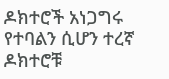ዶክተሮች አነጋግሩ የተባልን ሲሆን ተረኛ ዶክተሮቹ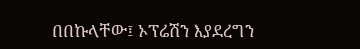በበኩላቸው፤ ኦፕሬሽን እያደረግን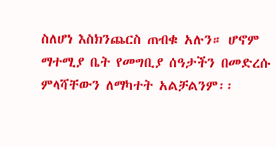ስለሆነ እስክንጨርስ ጠብቁ አሉን። ሆኖም ማተሚያ ቤት የመግቢያ ሰዓታችን በመድረሱ ምላሻቸውን ለማካተት አልቻልንም፡፡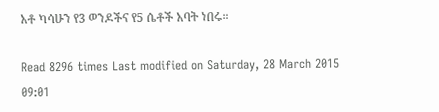አቶ ካሳሁን የ3 ወንዶችና የ5 ሴቶች አባት ነበሩ።

Read 8296 times Last modified on Saturday, 28 March 2015 09:01